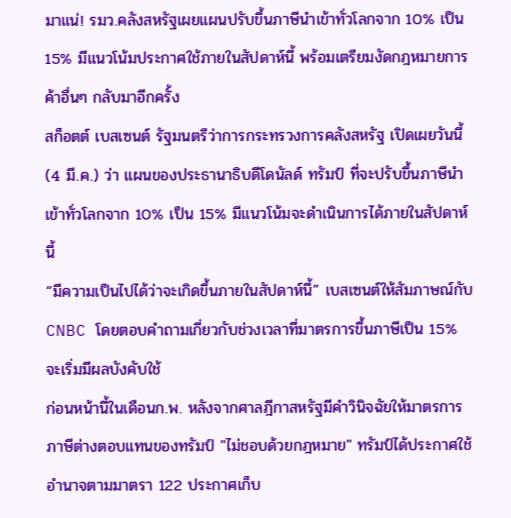มาแน่! รมว.คลังสหรัฐเผยแผนปรับขึ้นภาษีนำเข้าทั่วโลกจาก 10% เป็น 15% มีแนวโน้มประกาศใช้ภายในสัปดาห์นี้ พร้อมเตรียมงัดกฎหมายการค้าอื่นๆ กลับมาอีกครั้ง
สก็อตต์ เบสเซนต์ รัฐมนตรีว่าการกระทรวงการคลังสหรัฐ เปิดเผยวันนี้ (4 มี.ค.) ว่า แผนของประธานาธิบดีโดนัลด์ ทรัมป์ ที่จะปรับขึ้นภาษีนำเข้าทั่วโลกจาก 10% เป็น 15% มีแนวโน้มจะดำเนินการได้ภายในสัปดาห์นี้
“มีความเป็นไปได้ว่าจะเกิดขึ้นภายในสัปดาห์นี้” เบสเซนต์ให้สัมภาษณ์กับ CNBC โดยตอบคำถามเกี่ยวกับช่วงเวลาที่มาตรการขึ้นภาษีเป็น 15% จะเริ่มมีผลบังคับใช้
ก่อนหน้านี้ในเดือนก.พ. หลังจากศาลฎีกาสหรัฐมีคำวินิจฉัยให้มาตรการภาษีต่างตอบแทนของทรัมป์ "ไม่ชอบด้วยกฎหมาย" ทรัมป์ได้ประกาศใช้อำนาจตามมาตรา 122 ประกาศเก็บ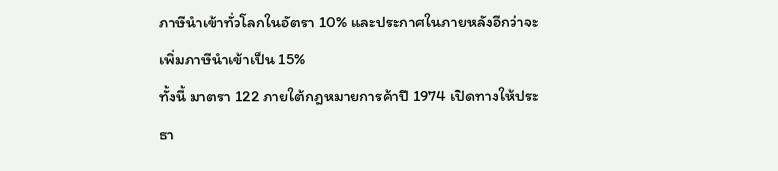ภาษีนำเข้าทั่วโลกในอัตรา 10% และประกาศในภายหลังอีกว่าจะเพิ่มภาษีนำเข้าเป็น 15%
ทั้งนี้ มาตรา 122 ภายใต้กฎหมายการค้าปี 1974 เปิดทางให้ประธา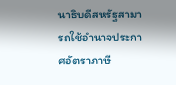นาธิบดีสหรัฐสามารถใช้อำนาจประกาศอัตราภาษี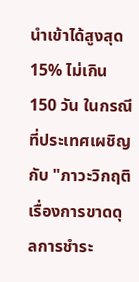นำเข้าได้สูงสุด 15% ไม่เกิน 150 วัน ในกรณีที่ประเทศเผชิญกับ "ภาวะวิกฤติเรื่องการขาดดุลการชำระ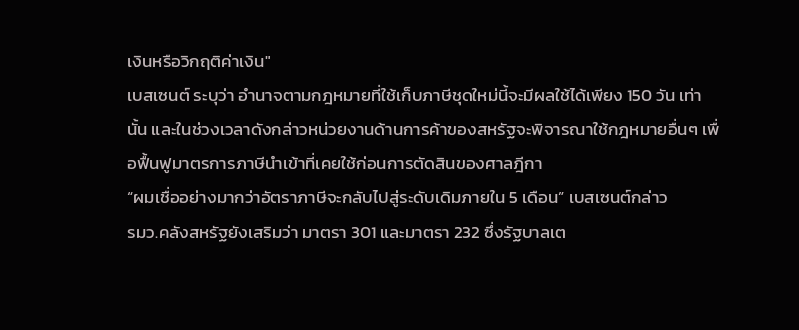เงินหรือวิกฤติค่าเงิน"
เบสเซนต์ ระบุว่า อำนาจตามกฎหมายที่ใช้เก็บภาษีชุดใหม่นี้จะมีผลใช้ได้เพียง 150 วัน เท่านั้น และในช่วงเวลาดังกล่าวหน่วยงานด้านการค้าของสหรัฐจะพิจารณาใช้กฎหมายอื่นๆ เพื่อฟื้นฟูมาตรการภาษีนำเข้าที่เคยใช้ก่อนการตัดสินของศาลฎีกา
“ผมเชื่ออย่างมากว่าอัตราภาษีจะกลับไปสู่ระดับเดิมภายใน 5 เดือน” เบสเซนต์กล่าว
รมว.คลังสหรัฐยังเสริมว่า มาตรา 301 และมาตรา 232 ซึ่งรัฐบาลเต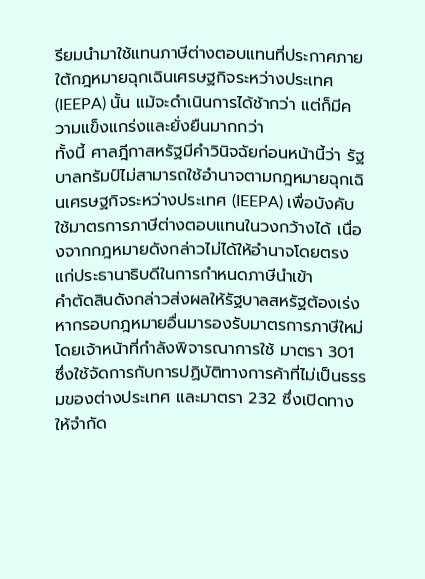รียมนำมาใช้แทนภาษีต่างตอบแทนที่ประกาศภายใต้กฎหมายฉุกเฉินเศรษฐกิจระหว่างประเทศ (IEEPA) นั้น แม้จะดำเนินการได้ช้ากว่า แต่ก็มีความแข็งแกร่งและยั่งยืนมากกว่า
ทั้งนี้ ศาลฎีกาสหรัฐมีคำวินิจฉัยก่อนหน้านี้ว่า รัฐบาลทรัมป์ไม่สามารถใช้อำนาจตามกฎหมายฉุกเฉินเศรษฐกิจระหว่างประเทศ (IEEPA) เพื่อบังคับใช้มาตรการภาษีต่างตอบแทนในวงกว้างได้ เนื่องจากกฎหมายดังกล่าวไม่ได้ให้อำนาจโดยตรงแก่ประธานาธิบดีในการกำหนดภาษีนำเข้า
คำตัดสินดังกล่าวส่งผลให้รัฐบาลสหรัฐต้องเร่งหากรอบกฎหมายอื่นมารองรับมาตรการภาษีใหม่ โดยเจ้าหน้าที่กำลังพิจารณาการใช้ มาตรา 301 ซึ่งใช้จัดการกับการปฏิบัติทางการค้าที่ไม่เป็นธรรมของต่างประเทศ และมาตรา 232 ซึ่งเปิดทางให้จำกัด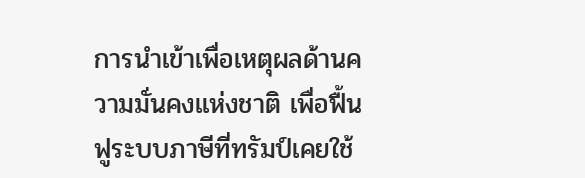การนำเข้าเพื่อเหตุผลด้านความมั่นคงแห่งชาติ เพื่อฟื้นฟูระบบภาษีที่ทรัมป์เคยใช้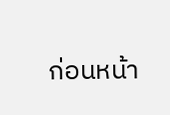ก่อนหน้า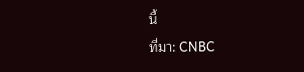นี้
ที่มา: CNBC